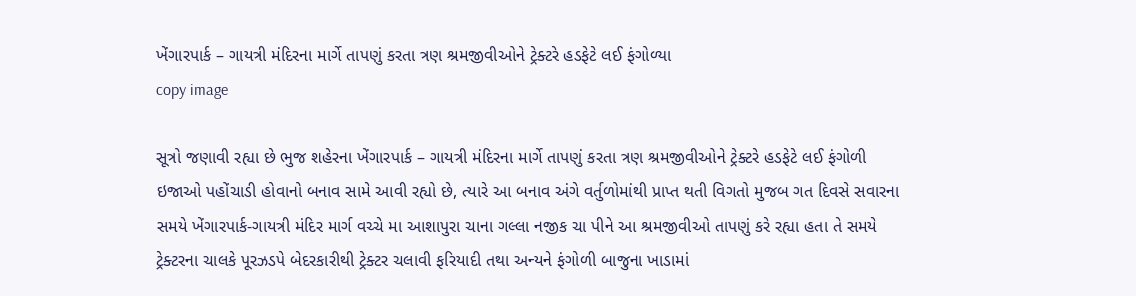ખેંગારપાર્ક – ગાયત્રી મંદિરના માર્ગે તાપણું કરતા ત્રણ શ્રમજીવીઓને ટ્રેક્ટરે હડફેટે લઈ ફંગોળ્યા
copy image

સૂત્રો જણાવી રહ્યા છે ભુજ શહેરના ખેંગારપાર્ક – ગાયત્રી મંદિરના માર્ગે તાપણું કરતા ત્રણ શ્રમજીવીઓને ટ્રેક્ટરે હડફેટે લઈ ફંગોળી ઇજાઓ પહોંચાડી હોવાનો બનાવ સામે આવી રહ્યો છે, ત્યારે આ બનાવ અંગે વર્તુળોમાંથી પ્રાપ્ત થતી વિગતો મુજબ ગત દિવસે સવારના સમયે ખેંગારપાર્ક-ગાયત્રી મંદિર માર્ગ વચ્ચે મા આશાપુરા ચાના ગલ્લા નજીક ચા પીને આ શ્રમજીવીઓ તાપણું કરે રહ્યા હતા તે સમયે ટ્રેક્ટરના ચાલકે પૂરઝડપે બેદરકારીથી ટ્રેક્ટર ચલાવી ફરિયાદી તથા અન્યને ફંગોળી બાજુના ખાડામાં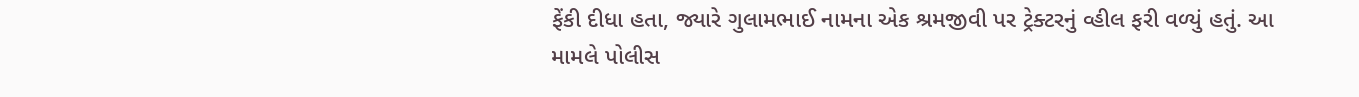ફેંકી દીધા હતા, જ્યારે ગુલામભાઈ નામના એક શ્રમજીવી પર ટ્રેક્ટરનું વ્હીલ ફરી વળ્યું હતું. આ મામલે પોલીસ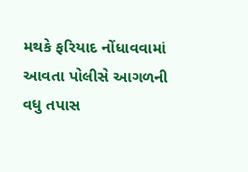મથકે ફરિયાદ નોંધાવવામાં આવતા પોલીસે આગળની વધુ તપાસ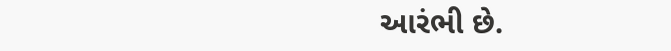આરંભી છે.